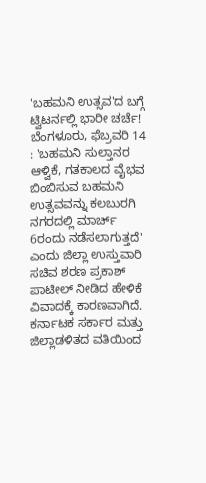'ಬಹಮನಿ ಉತ್ಸವ'ದ ಬಗ್ಗೆ ಟ್ವಿಟರ್ನಲ್ಲಿ ಭಾರೀ ಚರ್ಚೆ!
ಬೆಂಗಳೂರು, ಫೆಬ್ರವರಿ 14 : 'ಬಹಮನಿ ಸುಲ್ತಾನರ ಆಳ್ವಿಕೆ, ಗತಕಾಲದ ವೈಭವ ಬಿಂಬಿಸುವ ಬಹಮನಿ ಉತ್ಸವವನ್ನು ಕಲಬುರಗಿ ನಗರದಲ್ಲಿ ಮಾರ್ಚ್ 6ರಂದು ನಡೆಸಲಾಗುತ್ತದೆ' ಎಂದು ಜಿಲ್ಲಾ ಉಸ್ತುವಾರಿ ಸಚಿವ ಶರಣ ಪ್ರಕಾಶ್ ಪಾಟೀಲ್ ನೀಡಿದ ಹೇಳಿಕೆ ವಿವಾದಕ್ಕೆ ಕಾರಣವಾಗಿದೆ.
ಕರ್ನಾಟಕ ಸರ್ಕಾರ ಮತ್ತು ಜಿಲ್ಲಾಡಳಿತದ ವತಿಯಿಂದ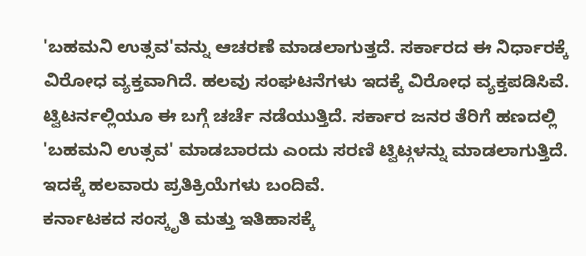'ಬಹಮನಿ ಉತ್ಸವ'ವನ್ನು ಆಚರಣೆ ಮಾಡಲಾಗುತ್ತದೆ. ಸರ್ಕಾರದ ಈ ನಿರ್ಧಾರಕ್ಕೆ ವಿರೋಧ ವ್ಯಕ್ತವಾಗಿದೆ. ಹಲವು ಸಂಘಟನೆಗಳು ಇದಕ್ಕೆ ವಿರೋಧ ವ್ಯಕ್ತಪಡಿಸಿವೆ.
ಟ್ವಿಟರ್ನಲ್ಲಿಯೂ ಈ ಬಗ್ಗೆ ಚರ್ಚೆ ನಡೆಯುತ್ತಿದೆ. ಸರ್ಕಾರ ಜನರ ತೆರಿಗೆ ಹಣದಲ್ಲಿ 'ಬಹಮನಿ ಉತ್ಸವ' ಮಾಡಬಾರದು ಎಂದು ಸರಣಿ ಟ್ವಿಟ್ಗಳನ್ನು ಮಾಡಲಾಗುತ್ತಿದೆ. ಇದಕ್ಕೆ ಹಲವಾರು ಪ್ರತಿಕ್ರಿಯೆಗಳು ಬಂದಿವೆ.
ಕರ್ನಾಟಕದ ಸಂಸ್ಕೃತಿ ಮತ್ತು ಇತಿಹಾಸಕ್ಕೆ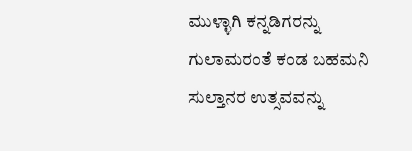ಮುಳ್ಳಾಗಿ ಕನ್ನಡಿಗರನ್ನು ಗುಲಾಮರಂತೆ ಕಂಡ ಬಹಮನಿ ಸುಲ್ತಾನರ ಉತ್ಸವವನ್ನು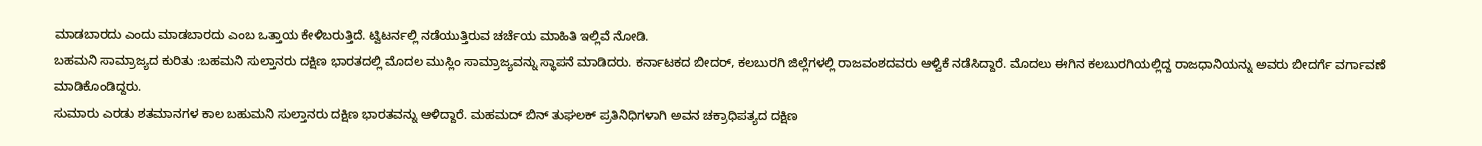ಮಾಡಬಾರದು ಎಂದು ಮಾಡಬಾರದು ಎಂಬ ಒತ್ತಾಯ ಕೇಳಿಬರುತ್ತಿದೆ. ಟ್ವಿಟರ್ನಲ್ಲಿ ನಡೆಯುತ್ತಿರುವ ಚರ್ಚೆಯ ಮಾಹಿತಿ ಇಲ್ಲಿವೆ ನೋಡಿ.
ಬಹಮನಿ ಸಾಮ್ರಾಜ್ಯದ ಕುರಿತು :ಬಹಮನಿ ಸುಲ್ತಾನರು ದಕ್ಷಿಣ ಭಾರತದಲ್ಲಿ ಮೊದಲ ಮುಸ್ಲಿಂ ಸಾಮ್ರಾಜ್ಯವನ್ನು ಸ್ಥಾಪನೆ ಮಾಡಿದರು. ಕರ್ನಾಟಕದ ಬೀದರ್, ಕಲಬುರಗಿ ಜಿಲ್ಲೆಗಳಲ್ಲಿ ರಾಜವಂಶದವರು ಆಳ್ವಿಕೆ ನಡೆಸಿದ್ದಾರೆ. ಮೊದಲು ಈಗಿನ ಕಲಬುರಗಿಯಲ್ಲಿದ್ದ ರಾಜಧಾನಿಯನ್ನು ಅವರು ಬೀದರ್ಗೆ ವರ್ಗಾವಣೆ ಮಾಡಿಕೊಂಡಿದ್ದರು.
ಸುಮಾರು ಎರಡು ಶತಮಾನಗಳ ಕಾಲ ಬಹುಮನಿ ಸುಲ್ತಾನರು ದಕ್ಷಿಣ ಭಾರತವನ್ನು ಆಳಿದ್ದಾರೆ. ಮಹಮದ್ ಬಿನ್ ತುಘಲಕ್ ಪ್ರತಿನಿಧಿಗಳಾಗಿ ಅವನ ಚಕ್ರಾಧಿಪತ್ಯದ ದಕ್ಷಿಣ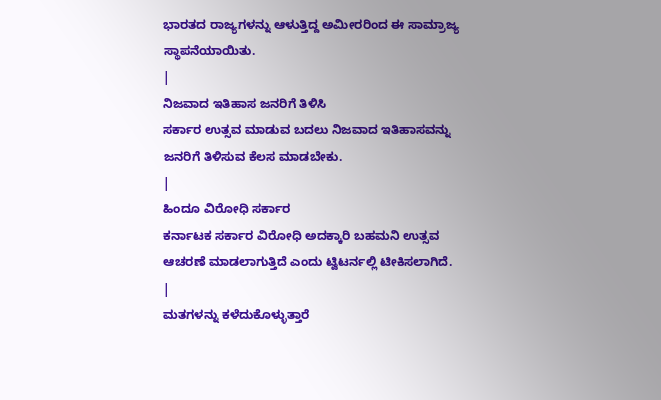ಭಾರತದ ರಾಜ್ಯಗಳನ್ನು ಆಳುತ್ತಿದ್ದ ಅಮೀರರಿಂದ ಈ ಸಾಮ್ರಾಜ್ಯ ಸ್ಥಾಪನೆಯಾಯಿತು.
|
ನಿಜವಾದ ಇತಿಹಾಸ ಜನರಿಗೆ ತಿಳಿಸಿ
ಸರ್ಕಾರ ಉತ್ಸವ ಮಾಡುವ ಬದಲು ನಿಜವಾದ ಇತಿಹಾಸವನ್ನು ಜನರಿಗೆ ತಿಳಿಸುವ ಕೆಲಸ ಮಾಡಬೇಕು.
|
ಹಿಂದೂ ವಿರೋಧಿ ಸರ್ಕಾರ
ಕರ್ನಾಟಕ ಸರ್ಕಾರ ವಿರೋಧಿ ಅದಕ್ಕಾರಿ ಬಹಮನಿ ಉತ್ಸವ ಆಚರಣೆ ಮಾಡಲಾಗುತ್ತಿದೆ ಎಂದು ಟ್ವಿಟರ್ನಲ್ಲಿ ಟೀಕಿಸಲಾಗಿದೆ.
|
ಮತಗಳನ್ನು ಕಳೆದುಕೊಳ್ಳುತ್ತಾರೆ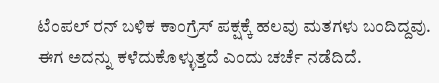ಟೆಂಪಲ್ ರನ್ ಬಳಿಕ ಕಾಂಗ್ರೆಸ್ ಪಕ್ಷಕ್ಕೆ ಹಲವು ಮತಗಳು ಬಂದಿದ್ದವು. ಈಗ ಅದನ್ನು ಕಳೆದುಕೊಳ್ಳುತ್ತದೆ ಎಂದು ಚರ್ಚೆ ನಡೆದಿದೆ.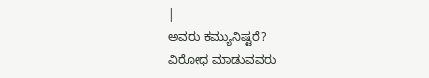|
ಅವರು ಕಮ್ಯುನಿಷ್ಟರೆ?
ವಿರೋಧ ಮಾಡುವವರು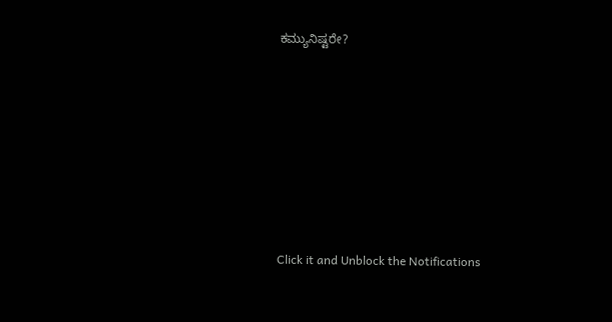ಕಮ್ಯುನಿಷ್ಟರೇ?












Click it and Unblock the Notifications